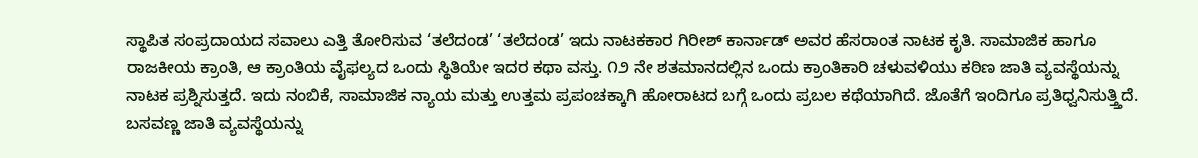ಸ್ಥಾಪಿತ ಸಂಪ್ರದಾಯದ ಸವಾಲು ಎತ್ತಿ ತೋರಿಸುವ ‘ತಲೆದಂಡ’ ‘ತಲೆದಂಡ’ ಇದು ನಾಟಕಕಾರ ಗಿರೀಶ್ ಕಾರ್ನಾಡ್ ಅವರ ಹೆಸರಾಂತ ನಾಟಕ ಕೃತಿ. ಸಾಮಾಜಿಕ ಹಾಗೂ ರಾಜಕೀಯ ಕ್ರಾಂತಿ, ಆ ಕ್ರಾಂತಿಯ ವೈಫಲ್ಯದ ಒಂದು ಸ್ಥಿತಿಯೇ ಇದರ ಕಥಾ ವಸ್ತು. ೧೨ ನೇ ಶತಮಾನದಲ್ಲಿನ ಒಂದು ಕ್ರಾಂತಿಕಾರಿ ಚಳುವಳಿಯು ಕಠಿಣ ಜಾತಿ ವ್ಯವಸ್ಥೆಯನ್ನು ನಾಟಕ ಪ್ರಶ್ನಿಸುತ್ತದೆ. ಇದು ನಂಬಿಕೆ, ಸಾಮಾಜಿಕ ನ್ಯಾಯ ಮತ್ತು ಉತ್ತಮ ಪ್ರಪಂಚಕ್ಕಾಗಿ ಹೋರಾಟದ ಬಗ್ಗೆ ಒಂದು ಪ್ರಬಲ ಕಥೆಯಾಗಿದೆ. ಜೊತೆಗೆ ಇಂದಿಗೂ ಪ್ರತಿಧ್ವನಿಸುತ್ತ್ತಿದೆ. ಬಸವಣ್ಣ ಜಾತಿ ವ್ಯವಸ್ಥೆಯನ್ನು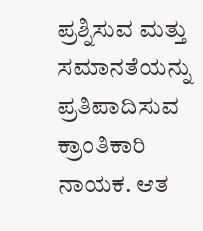ಪ್ರಶ್ನಿಸುವ ಮತ್ತು ಸಮಾನತೆಯನ್ನು ಪ್ರತಿಪಾದಿಸುವ ಕ್ರಾಂತಿಕಾರಿ ನಾಯಕ. ಆತ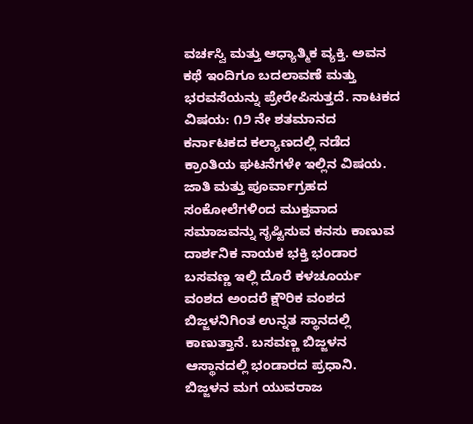ವರ್ಚಸ್ವಿ ಮತ್ತು ಆಧ್ಯಾತ್ಮಿಕ ವ್ಯಕ್ತಿ. ಅವನ ಕಥೆ ಇಂದಿಗೂ ಬದಲಾವಣೆ ಮತ್ತು ಭರವಸೆಯನ್ನು ಪ್ರೇರೇಪಿಸುತ್ತದೆ. ನಾಟಕದ ವಿಷಯ: ೧೨ ನೇ ಶತಮಾನದ ಕರ್ನಾಟಕದ ಕಲ್ಯಾಣದಲ್ಲಿ ನಡೆದ ಕ್ರಾಂತಿಯ ಘಟನೆಗಳೇ ಇಲ್ಲಿನ ವಿಷಯ. ಜಾತಿ ಮತ್ತು ಪೂರ್ವಾಗ್ರಹದ ಸಂಕೋಲೆಗಳಿಂದ ಮುಕ್ತವಾದ ಸಮಾಜವನ್ನು ಸೃಷ್ಟಿಸುವ ಕನಸು ಕಾಣುವ ದಾರ್ಶನಿಕ ನಾಯಕ ಭಕ್ತಿ ಭಂಡಾರ ಬಸವಣ್ಣ ಇಲ್ಲಿ ದೊರೆ ಕಳಚೂರ್ಯ ವಂಶದ ಅಂದರೆ ಕ್ಷೌರಿಕ ವಂಶದ ಬಿಜ್ಜಳನಿಗಿಂತ ಉನ್ನತ ಸ್ಥಾನದಲ್ಲಿ ಕಾಣುತ್ತಾನೆ. ಬಸವಣ್ಣ ಬಿಜ್ಜಳನ ಆಸ್ಥಾನದಲ್ಲಿ ಭಂಡಾರದ ಪ್ರಧಾನಿ. ಬಿಜ್ಜಳನ ಮಗ ಯುವರಾಜ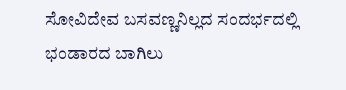ಸೋವಿದೇವ ಬಸವಣ್ಣನಿಲ್ಲದ ಸಂದರ್ಭದಲ್ಲಿ ಭಂಡಾರದ ಬಾಗಿಲು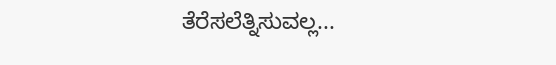ತೆರೆಸಲೆತ್ನಿಸುವಲ್ಲ...